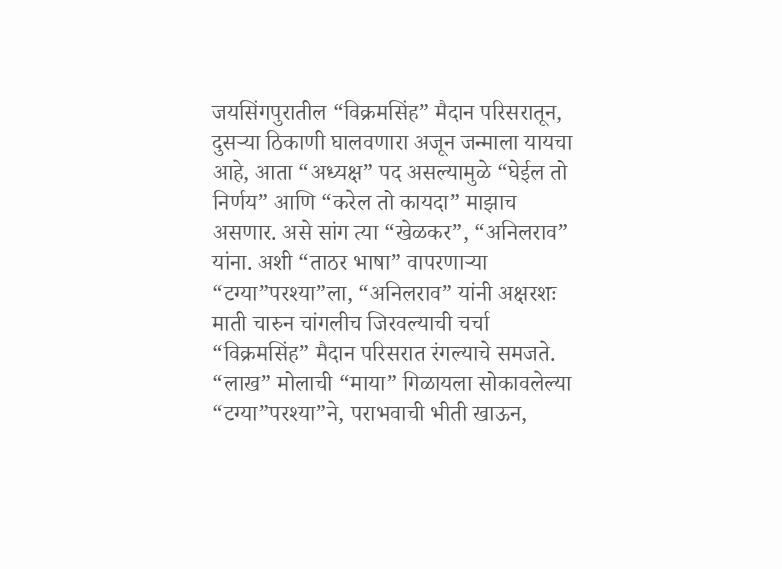जयसिंगपुरातील “विक्रमसिंह” मैदान परिसरातून, दुसऱ्या ठिकाणी घालवणारा अजून जन्माला यायचा आहे, आता “अध्यक्ष” पद असल्यामुळे “घेईल तो निर्णय” आणि “करेल तो कायदा” माझाच असणार. असे सांग त्या “खेळकर”, “अनिलराव” यांना. अशी “ताठर भाषा” वापरणाऱ्या “टग्या”परश्या”ला, “अनिलराव” यांनी अक्षरशः माती चारुन चांगलीच जिरवल्याची चर्चा “विक्रमसिंह” मैदान परिसरात रंगल्याचे समजते.
“लाख” मोलाची “माया” गिळायला सोकावलेल्या “टग्या”परश्या”ने, पराभवाची भीती खाऊन,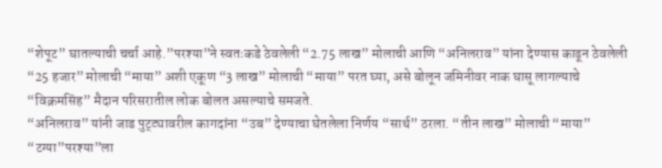“शेपूट” घातल्याची चर्चा आहे.”परश्या”ने स्वतःकडे ठेवलेली “2.75 लाख” मोलाची आणि “अनिलराव” यांना देण्यास काढून ठेवलेली “25 हजार” मोलाची “माया” अशी एकूण “3 लाख” मोलाची “माया” परत घ्या, असे बोलून जमिनीवर नाक घासू लागल्याचे “विक्रमसिंह” मैदान परिसरातील लोक बोलत असल्याचे समजते.
“अनिलराव” यांनी जाड पुट्ट्यावरील कागदांना “उब” देण्याचा घेतलेला निर्णय “सार्थ” ठरला. “तीन लाख” मोलाची “माया” “टग्या”परश्या”ला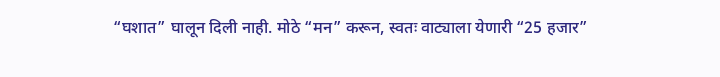“घशात” घालून दिली नाही. मोठे “मन” करून, स्वतः वाट्याला येणारी “25 हजार”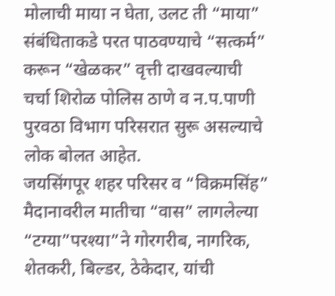मोलाची माया न घेता, उलट ती “माया” संबंधिताकडे परत पाठवण्याचे “सत्कर्म” करून “खेळकर” वृत्ती दाखवल्याची चर्चा शिरोळ पोलिस ठाणे व न.प.पाणी पुरवठा विभाग परिसरात सुरू असल्याचे लोक बोलत आहेत.
जयसिंगपूर शहर परिसर व “विक्रमसिंह” मैदानावरील मातीचा “वास” लागलेल्या “टग्या”परश्या”ने गोरगरीब, नागरिक, शेतकरी, बिल्डर, ठेकेदार, यांची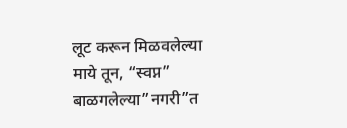लूट करून मिळवलेल्या माये तून, “स्वप्न” बाळगलेल्या”नगरी”त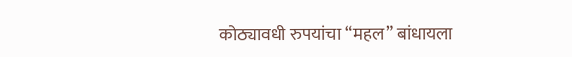कोठ्यावधी रुपयांचा “महल” बांधायला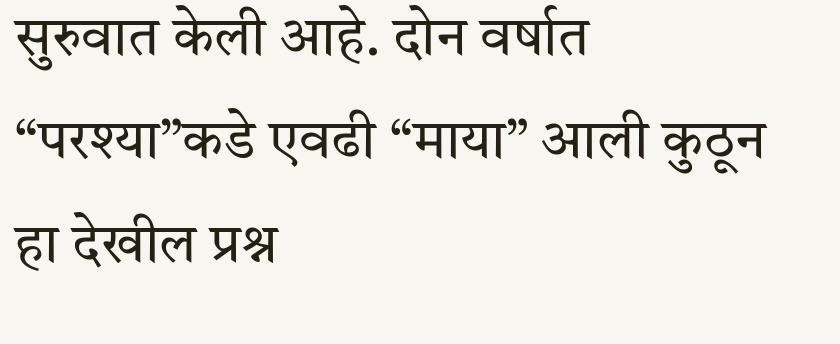सुरुवात केली आहे. दोन वर्षात “परश्या”कडे एवढी “माया” आली कुठून हा देखील प्रश्न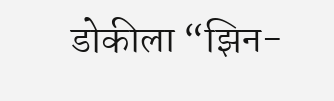डोकीला “झिन-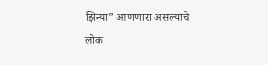झिन्या” आणणारा असल्याचे लोक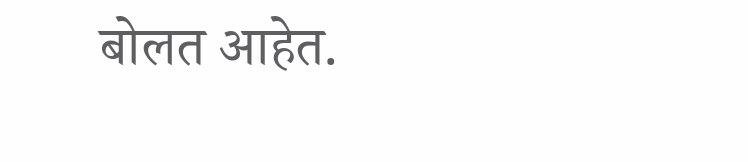बोलत आहेत.